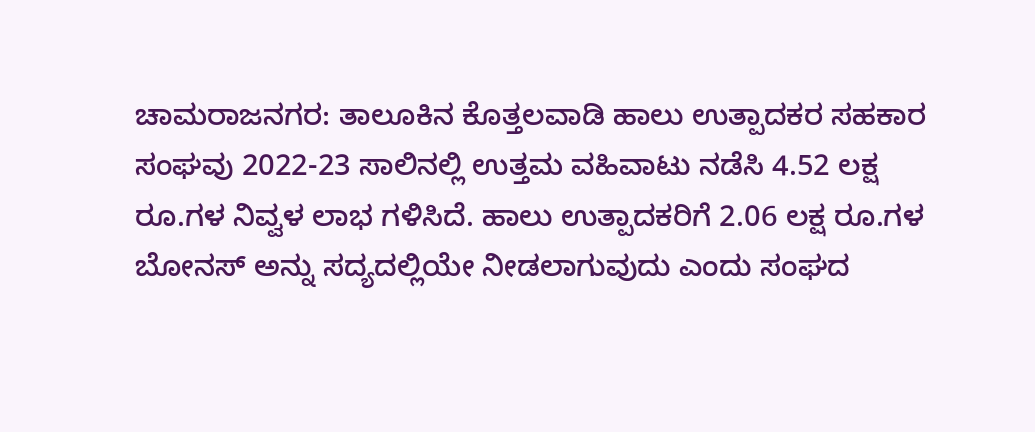ಚಾಮರಾಜನಗರ: ತಾಲೂಕಿನ ಕೊತ್ತಲವಾಡಿ ಹಾಲು ಉತ್ಪಾದಕರ ಸಹಕಾರ ಸಂಘವು 2022-23 ಸಾಲಿನಲ್ಲಿ ಉತ್ತಮ ವಹಿವಾಟು ನಡೆಸಿ 4.52 ಲಕ್ಷ ರೂ.ಗಳ ನಿವ್ವಳ ಲಾಭ ಗಳಿಸಿದೆ. ಹಾಲು ಉತ್ಪಾದಕರಿಗೆ 2.06 ಲಕ್ಷ ರೂ.ಗಳ ಬೋನಸ್ ಅನ್ನು ಸದ್ಯದಲ್ಲಿಯೇ ನೀಡಲಾಗುವುದು ಎಂದು ಸಂಘದ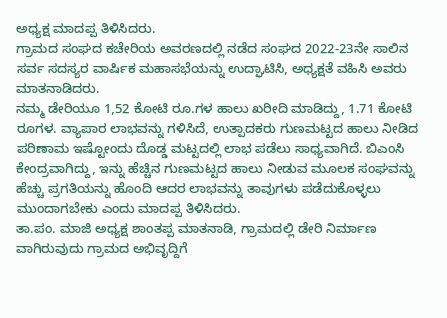ಅಧ್ಯಕ್ಷ ಮಾದಪ್ಪ ತಿಳಿಸಿದರು.
ಗ್ರಾಮದ ಸಂಘದ ಕಚೇರಿಯ ಅವರಣದಲ್ಲಿ ನಡೆದ ಸಂಘದ 2022-23ನೇ ಸಾಲಿನ ಸರ್ವ ಸದಸ್ಯರ ವಾರ್ಷಿಕ ಮಹಾಸಭೆಯನ್ನು ಉದ್ಘಾಟಿಸಿ, ಅಧ್ಯಕ್ಷತೆ ವಹಿಸಿ ಅವರು ಮಾತನಾಡಿದರು.
ನಮ್ಮ ಡೇರಿಯೂ 1,52 ಕೋಟಿ ರೂ.ಗಳ ಹಾಲು ಖರೀದಿ ಮಾಡಿದ್ದು, 1.71 ಕೋಟಿ ರೂಗಳ. ವ್ಯಾಪಾರ ಲಾಭವನ್ನು ಗಳಿಸಿದೆ, ಉತ್ಪಾದಕರು ಗುಣಮಟ್ಟದ ಹಾಲು ನೀಡಿದ ಪರಿಣಾಮ ಇಷ್ಟೋಂದು ದೊಡ್ಡ ಮಟ್ಟದಲ್ಲಿ ಲಾಭ ಪಡೆಲು ಸಾಧ್ಯವಾಗಿದೆ. ಬಿಎಂಸಿ ಕೇಂದ್ರವಾಗಿದ್ದು, ಇನ್ನು ಹೆಚ್ಚಿನ ಗುಣಮಟ್ಟದ ಹಾಲು ನೀಡುವ ಮೂಲಕ ಸಂಘವನ್ನು ಹೆಚ್ಚು ಪ್ರಗತಿಯನ್ನು ಹೊಂದಿ ಆದರ ಲಾಭವನ್ನು ತಾವುಗಳು ಪಡೆದುಕೊಳ್ಳಲು ಮುಂದಾಗಬೇಕು ಎಂದು ಮಾದಪ್ಪ ತಿಳಿಸಿದರು.
ತಾ.ಪಂ. ಮಾಜಿ ಅಧ್ಯಕ್ಷ ಶಾಂತಪ್ಪ ಮಾತನಾಡಿ, ಗ್ರಾಮದಲ್ಲಿ ಡೇರಿ ನಿರ್ಮಾಣ ವಾಗಿರುವುದು ಗ್ರಾಮದ ಅಭಿವೃದ್ದಿಗೆ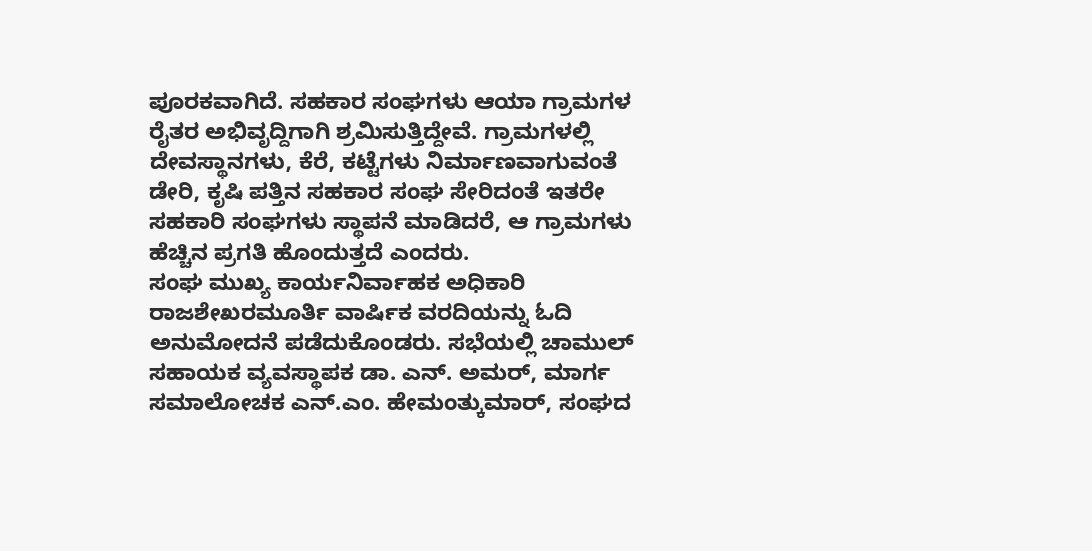ಪೂರಕವಾಗಿದೆ. ಸಹಕಾರ ಸಂಘಗಳು ಆಯಾ ಗ್ರಾಮಗಳ ರೈತರ ಅಭಿವೃದ್ದಿಗಾಗಿ ಶ್ರಮಿಸುತ್ತಿದ್ದೇವೆ. ಗ್ರಾಮಗಳಲ್ಲಿ ದೇವಸ್ಥಾನಗಳು, ಕೆರೆ, ಕಟ್ಟೆಗಳು ನಿರ್ಮಾಣವಾಗುವಂತೆ ಡೇರಿ, ಕೃಷಿ ಪತ್ತಿನ ಸಹಕಾರ ಸಂಘ ಸೇರಿದಂತೆ ಇತರೇ ಸಹಕಾರಿ ಸಂಘಗಳು ಸ್ಥಾಪನೆ ಮಾಡಿದರೆ, ಆ ಗ್ರಾಮಗಳು ಹೆಚ್ಚಿನ ಪ್ರಗತಿ ಹೊಂದುತ್ತದೆ ಎಂದರು.
ಸಂಘ ಮುಖ್ಯ ಕಾರ್ಯನಿರ್ವಾಹಕ ಅಧಿಕಾರಿ ರಾಜಶೇಖರಮೂರ್ತಿ ವಾರ್ಷಿಕ ವರದಿಯನ್ನು ಓದಿ ಅನುಮೋದನೆ ಪಡೆದುಕೊಂಡರು. ಸಭೆಯಲ್ಲಿ ಚಾಮುಲ್ ಸಹಾಯಕ ವ್ಯವಸ್ಥಾಪಕ ಡಾ. ಎನ್. ಅಮರ್, ಮಾರ್ಗ ಸಮಾಲೋಚಕ ಎನ್.ಎಂ. ಹೇಮಂತ್ಕುಮಾರ್, ಸಂಘದ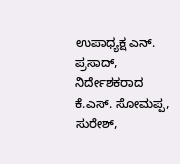ಉಪಾಧ್ಯಕ್ಷ ಎನ್. ಪ್ರಸಾದ್, ನಿರ್ದೇಶಕರಾದ ಕೆ.ಎಸ್. ಸೋಮಪ್ಪ, ಸುರೇಶ್,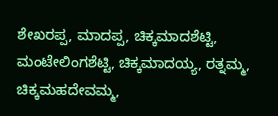ಶೇಖರಪ್ಪ, ಮಾದಪ್ಪ, ಚಿಕ್ಕಮಾದಶೆಟ್ಟಿ, ಮಂಟೇಲಿಂಗಶೆಟ್ಟಿ, ಚಿಕ್ಕಮಾದಯ್ಯ, ರತ್ನಮ್ಮ, ಚಿಕ್ಕಮಹದೇವಮ್ಮ,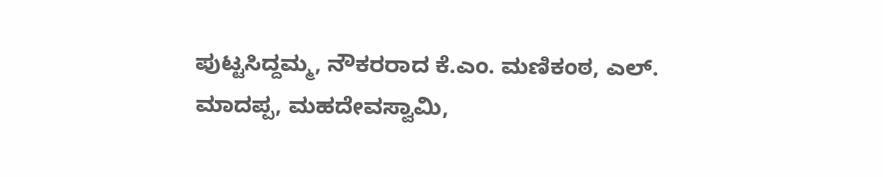ಪುಟ್ಟಸಿದ್ದಮ್ಮ, ನೌಕರರಾದ ಕೆ.ಎಂ. ಮಣಿಕಂಠ, ಎಲ್. ಮಾದಪ್ಪ, ಮಹದೇವಸ್ವಾಮಿ,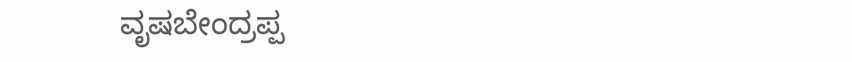ವೃಷಬೇಂದ್ರಪ್ಪ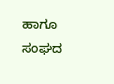ಹಾಗೂ ಸಂಘದ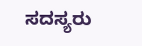ಸದಸ್ಯರು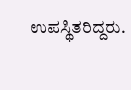ಉಪಸ್ಥಿತರಿದ್ದರು.